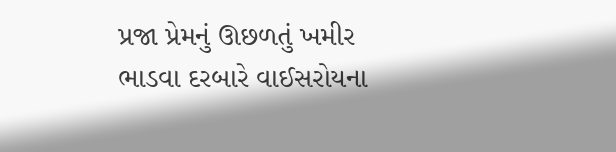પ્રજા પ્રેમનું ઊછળતું ખમીર
ભાડવા દરબારે વાઈસરોયના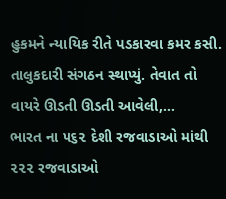હુકમને ન્યાયિક રીતે પડકારવા કમર કસી. તાલુકદારી સંગઠન સ્થાપ્યું. તેવાત તો વાયરે ઊડતી ઊડતી આવેલી,…
ભારત ના ૫૬૨ દેશી રજવાડાઓ માંથી ૨૨૨ રજવાડાઓ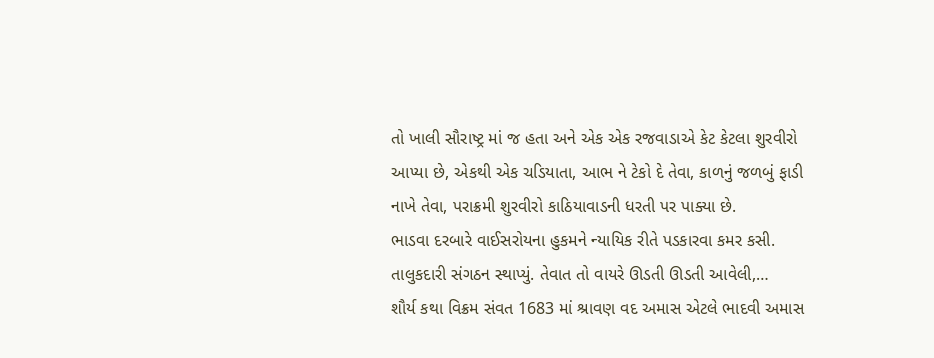તો ખાલી સૌરાષ્ટ્ર માં જ હતા અને એક એક રજવાડાએ કેટ કેટલા શુરવીરો આપ્યા છે, એકથી એક ચડિયાતા, આભ ને ટેકો દે તેવા, કાળનું જળબું ફાડી નાખે તેવા, પરાક્રમી શુરવીરો કાઠિયાવાડની ધરતી પર પાક્યા છે.
ભાડવા દરબારે વાઈસરોયના હુકમને ન્યાયિક રીતે પડકારવા કમર કસી. તાલુકદારી સંગઠન સ્થાપ્યું. તેવાત તો વાયરે ઊડતી ઊડતી આવેલી,…
શૌર્ય કથા વિક્રમ સંવત 1683 માં શ્રાવણ વદ અમાસ એટલે ભાદવી અમાસ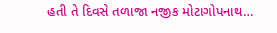હતી તે દિવસે તળાજા નજીક મોટાગોપનાથ…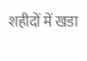शहीदों में खडा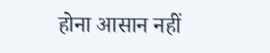होना आसान नहीं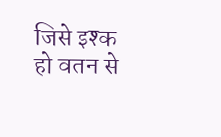जिसे इश्क हो वतन से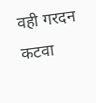वही गरदन कटवा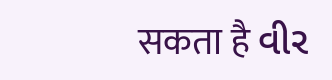सकता है વીર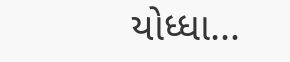યોધ્ધા…